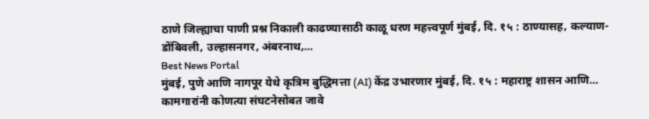ठाणे जिल्ह्याचा पाणी प्रश्न निकाली काढण्यासाठी काळू धरण महत्त्वपूर्ण मुंबई, दि. १५ : ठाण्यासह, कल्याण-डोंबिवली, उल्हासनगर, अंबरनाथ,...
Best News Portal
मुंबई, पुणे आणि नागपूर येथे कृत्रिम बुद्धिमत्ता (AI) केंद्र उभारणार मुंबई, दि. १५ : महाराष्ट्र शासन आणि...
कामगारांनी कोणत्या संघटनेसोबत जावे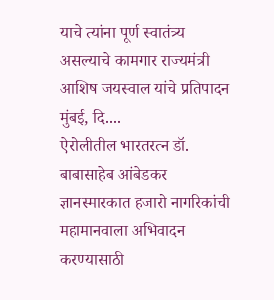याचे त्यांना पूर्ण स्वातंत्र्य असल्याचे कामगार राज्यमंत्री आशिष जयस्वाल यांचे प्रतिपादन मुंबई, दि....
ऐरोलीतील भारतरत्न डॉ. बाबासाहेब आंबेडकर ज्ञानस्मारकात हजारो नागरिकांची महामानवाला अभिवादन करण्यासाठी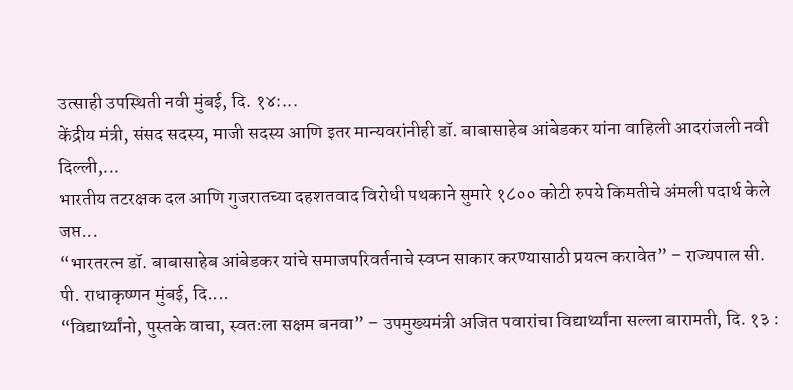उत्साही उपस्थिती नवी मुंबई, दि. १४:...
केंद्रीय मंत्री, संसद सदस्य, माजी सदस्य आणि इतर मान्यवरांनीही डॉ. बाबासाहेब आंबेडकर यांना वाहिली आदरांजली नवी दिल्ली,...
भारतीय तटरक्षक दल आणि गुजरातच्या दहशतवाद विरोधी पथकाने सुमारे १८०० कोटी रुपये किमतीचे अंमली पदार्थ केले जप्त...
“भारतरत्न डॉ. बाबासाहेब आंबेडकर यांचे समाजपरिवर्तनाचे स्वप्न साकार करण्यासाठी प्रयत्न करावेत” – राज्यपाल सी. पी. राधाकृष्णन मुंबई, दि....
“विद्यार्थ्यांनो, पुस्तके वाचा, स्वतःला सक्षम बनवा” – उपमुख्यमंत्री अजित पवारांचा विद्यार्थ्यांना सल्ला बारामती, दि. १३ :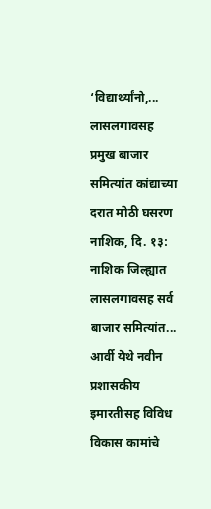‘विद्यार्थ्यांनो,...
लासलगावसह प्रमुख बाजार समित्यांत कांद्याच्या दरात मोठी घसरण नाशिक, दि. १३: नाशिक जिल्ह्यात लासलगावसह सर्व बाजार समित्यांत...
आर्वी येथे नवीन प्रशासकीय इमारतीसह विविध विकास कामांचे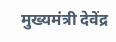मुख्यमंत्री देवेंद्र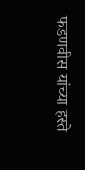फडणवीस यांच्या हस्ते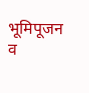भूमिपूजन व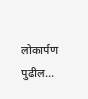लोकार्पण पुढील...